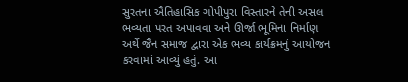સુરતના ઐતિહાસિક ગોપીપુરા વિસ્તારને તેની અસલ ભવ્યતા પરત અપાવવા અને ઊર્જા ભૂમિના નિર્માણ અર્થે જૈન સમાજ દ્વારા એક ભવ્ય કાર્યક્રમનું આયોજન કરવામાં આવ્યું હતું. આ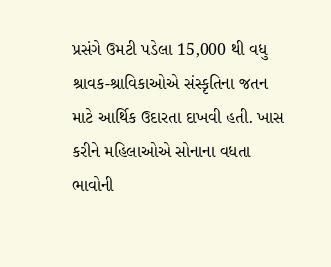પ્રસંગે ઉમટી પડેલા 15,000 થી વધુ શ્રાવક-શ્રાવિકાઓએ સંસ્કૃતિના જતન માટે આર્થિક ઉદારતા દાખવી હતી. ખાસ કરીને મહિલાઓએ સોનાના વધતા ભાવોની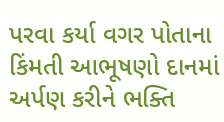પરવા કર્યા વગર પોતાના કિંમતી આભૂષણો દાનમાં અર્પણ કરીને ભક્તિ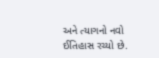અને ત્યાગનો નવો ઈતિહાસ રચ્યો છે.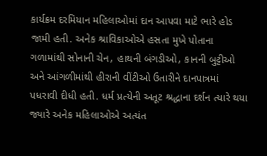કાર્યક્રમ દરમિયાન મહિલાઓમાં દાન આપવા માટે ભારે હોડ જામી હતી. અનેક શ્રાવિકાઓએ હસતા મુખે પોતાના ગળામાંથી સોનાની ચેન, હાથની બંગડીઓ, કાનની બુટ્ટીઓ અને આંગળીમાંથી હીરાની વીંટીઓ ઉતારીને દાનપાત્રમાં પધરાવી દીધી હતી. ધર્મ પ્રત્યેની અતૂટ શ્રદ્ધાના દર્શન ત્યારે થયા જ્યારે અનેક મહિલાઓએ અત્યંત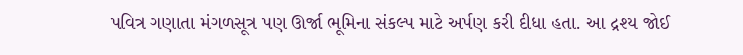પવિત્ર ગણાતા મંગળસૂત્ર પણ ઊર્જા ભૂમિના સંકલ્પ માટે અર્પણ કરી દીધા હતા. આ દ્રશ્ય જોઈ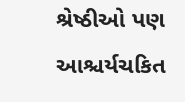શ્રેષ્ઠીઓ પણ આશ્ચર્યચકિત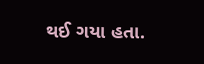થઈ ગયા હતા.